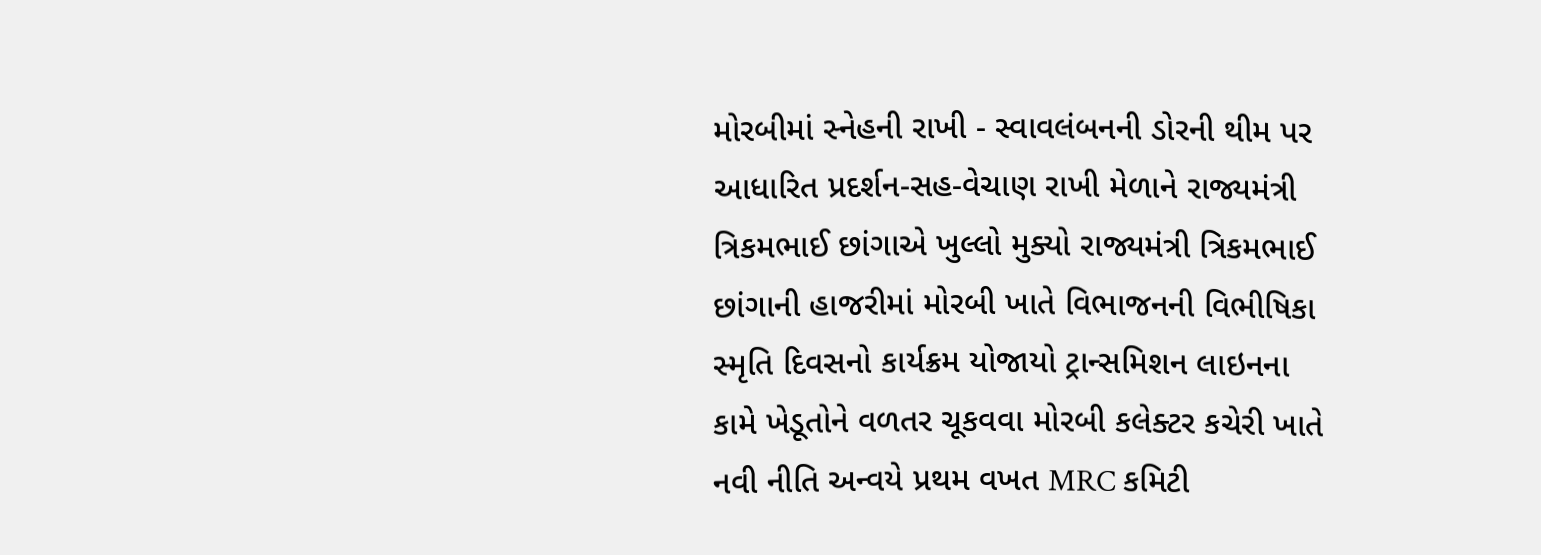મોરબીમાં સ્નેહની રાખી - સ્વાવલંબનની ડોરની થીમ પર આધારિત પ્રદર્શન-સહ-વેચાણ રાખી મેળાને રાજ્યમંત્રી ત્રિકમભાઈ છાંગાએ ખુલ્લો મુક્યો રાજ્યમંત્રી ત્રિકમભાઈ છાંગાની હાજરીમાં મોરબી ખાતે વિભાજનની વિભીષિકા સ્મૃતિ દિવસનો કાર્યક્રમ યોજાયો ટ્રાન્સમિશન લાઇનના કામે ખેડૂતોને વળતર ચૂકવવા મોરબી કલેક્ટર કચેરી ખાતે નવી નીતિ અન્વયે પ્રથમ વખત MRC કમિટી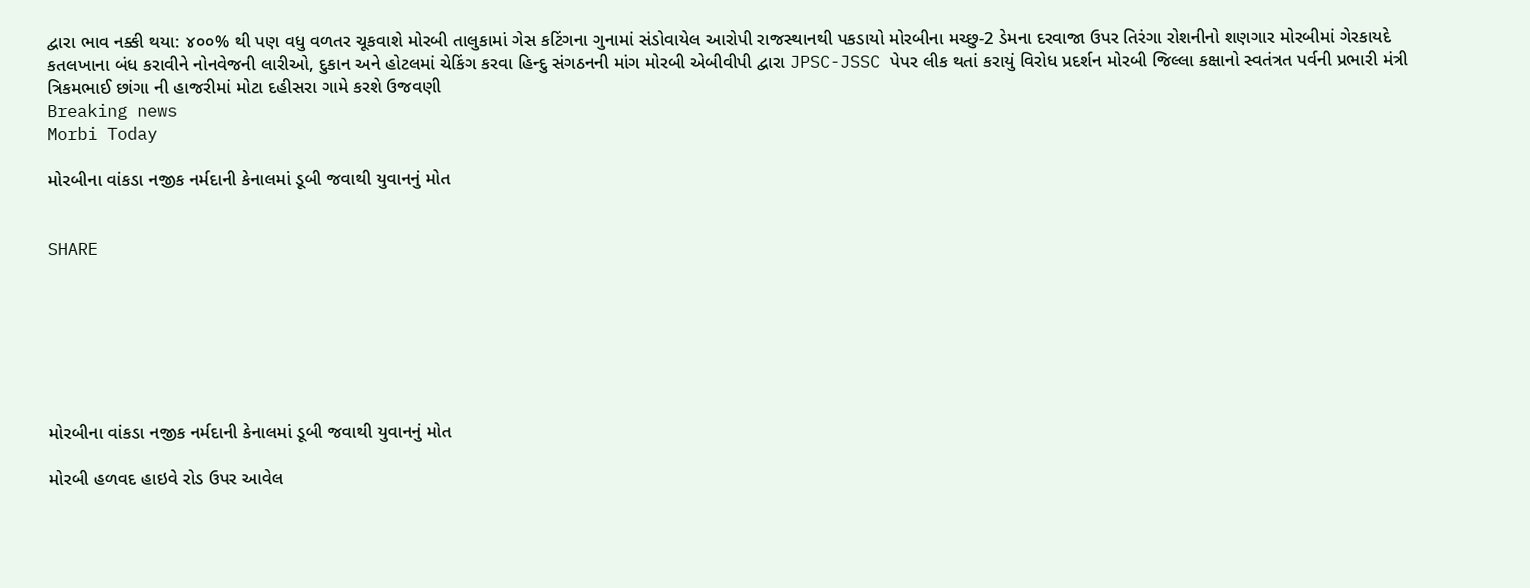દ્વારા ભાવ નક્કી થયા: ૪૦૦% થી પણ વધુ વળતર ચૂકવાશે મોરબી તાલુકામાં ગેસ કટિંગના ગુનામાં સંડોવાયેલ આરોપી રાજસ્થાનથી પકડાયો મોરબીના મચ્છુ-2 ડેમના દરવાજા ઉપર તિરંગા રોશનીનો શણગાર મોરબીમાં ગેરકાયદે કતલખાના બંધ કરાવીને નોનવેજની લારીઓ, દુકાન અને હોટલમાં ચેકિંગ કરવા હિન્દુ સંગઠનની માંગ મોરબી એબીવીપી દ્વારા JPSC-JSSC પેપર લીક થતાં કરાયું વિરોધ પ્રદર્શન મોરબી જિલ્લા કક્ષાનો સ્વતંત્રત પર્વની પ્રભારી મંત્રી ત્રિકમભાઈ છાંગા ની હાજરીમાં મોટા દહીસરા ગામે કરશે ઉજવણી
Breaking news
Morbi Today

મોરબીના વાંકડા નજીક નર્મદાની કેનાલમાં ડૂબી જવાથી યુવાનનું મોત


SHARE







મોરબીના વાંકડા નજીક નર્મદાની કેનાલમાં ડૂબી જવાથી યુવાનનું મોત

મોરબી હળવદ હાઇવે રોડ ઉપર આવેલ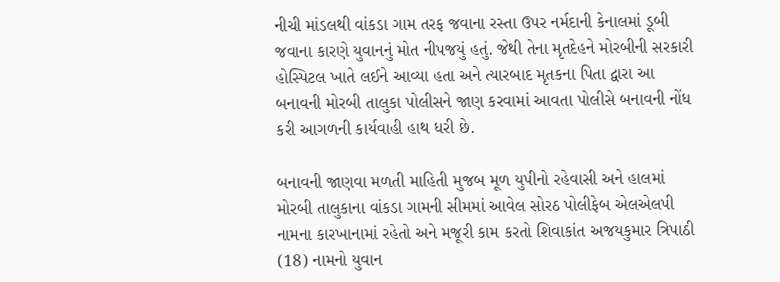નીચી માંડલથી વાંકડા ગામ તરફ જવાના રસ્તા ઉપર નર્મદાની કેનાલમાં ડૂબી જવાના કારણે યુવાનનું મોત નીપજયું હતું. જેથી તેના મૃતદેહને મોરબીની સરકારી હોસ્પિટલ ખાતે લઈને આવ્યા હતા અને ત્યારબાદ મૃતકના પિતા દ્વારા આ બનાવની મોરબી તાલુકા પોલીસને જાણ કરવામાં આવતા પોલીસે બનાવની નોંધ કરી આગળની કાર્યવાહી હાથ ધરી છે.

બનાવની જાણવા મળતી માહિતી મુજબ મૂળ યુપીનો રહેવાસી અને હાલમાં મોરબી તાલુકાના વાંકડા ગામની સીમમાં આવેલ સોરઠ પોલીફેબ એલએલપી નામના કારખાનામાં રહેતો અને મજૂરી કામ કરતો શિવાકાંત અજયકુમાર ત્રિપાઠી (18) નામનો યુવાન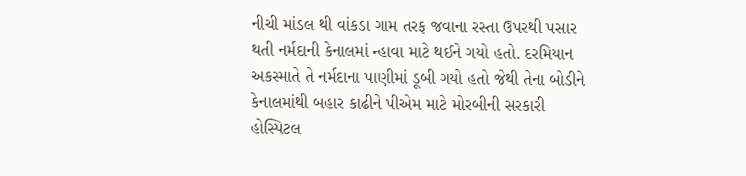નીચી માંડલ થી વાંકડા ગામ તરફ જવાના રસ્તા ઉપરથી પસાર થતી નર્મદાની કેનાલમાં ન્હાવા માટે થઈને ગયો હતો. દરમિયાન અકસ્માતે તે નર્મદાના પાણીમાં ડૂબી ગયો હતો જેથી તેના બોડીને કેનાલમાંથી બહાર કાઢીને પીએમ માટે મોરબીની સરકારી હોસ્પિટલ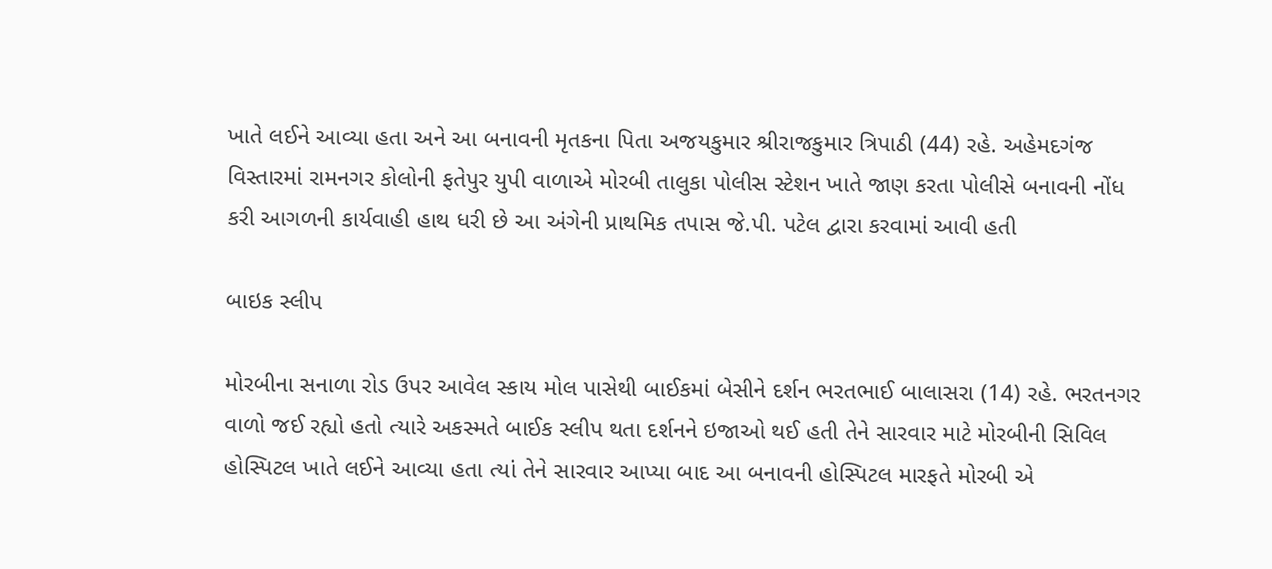ખાતે લઈને આવ્યા હતા અને આ બનાવની મૃતકના પિતા અજયકુમાર શ્રીરાજકુમાર ત્રિપાઠી (44) રહે. અહેમદગંજ વિસ્તારમાં રામનગર કોલોની ફતેપુર યુપી વાળાએ મોરબી તાલુકા પોલીસ સ્ટેશન ખાતે જાણ કરતા પોલીસે બનાવની નોંધ કરી આગળની કાર્યવાહી હાથ ધરી છે આ અંગેની પ્રાથમિક તપાસ જે.પી. પટેલ દ્વારા કરવામાં આવી હતી

બાઇક સ્લીપ

મોરબીના સનાળા રોડ ઉપર આવેલ સ્કાય મોલ પાસેથી બાઈકમાં બેસીને દર્શન ભરતભાઈ બાલાસરા (14) રહે. ભરતનગર વાળો જઈ રહ્યો હતો ત્યારે અકસ્મતે બાઈક સ્લીપ થતા દર્શનને ઇજાઓ થઈ હતી તેને સારવાર માટે મોરબીની સિવિલ હોસ્પિટલ ખાતે લઈને આવ્યા હતા ત્યાં તેને સારવાર આપ્યા બાદ આ બનાવની હોસ્પિટલ મારફતે મોરબી એ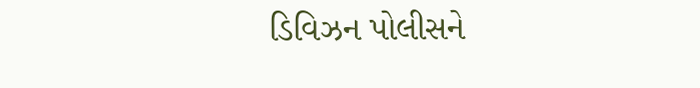ડિવિઝન પોલીસને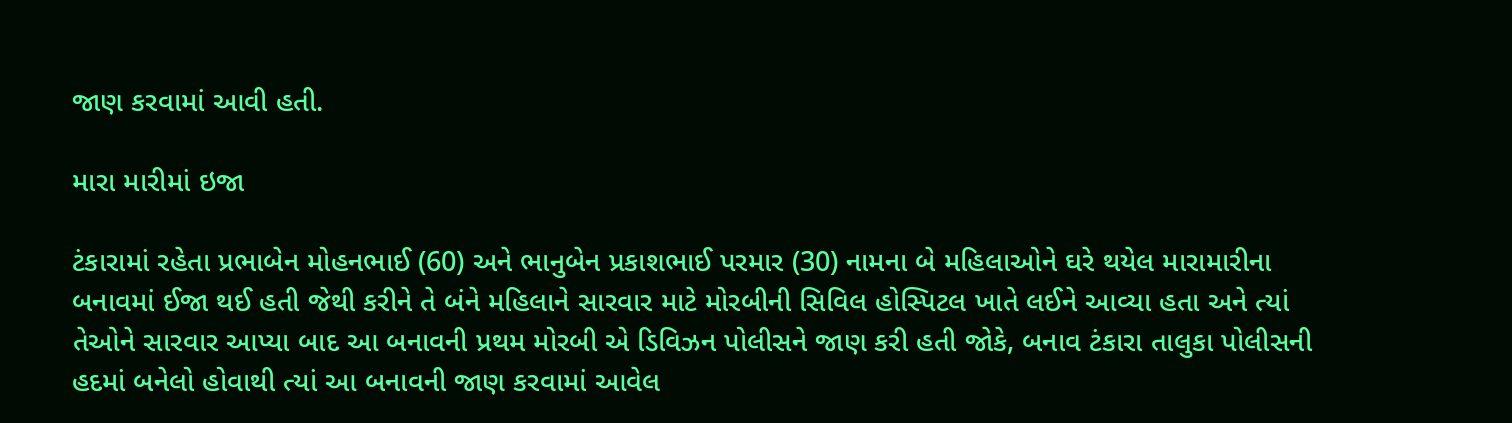જાણ કરવામાં આવી હતી.

મારા મારીમાં ઇજા

ટંકારામાં રહેતા પ્રભાબેન મોહનભાઈ (60) અને ભાનુબેન પ્રકાશભાઈ પરમાર (30) નામના બે મહિલાઓને ઘરે થયેલ મારામારીના બનાવમાં ઈજા થઈ હતી જેથી કરીને તે બંને મહિલાને સારવાર માટે મોરબીની સિવિલ હોસ્પિટલ ખાતે લઈને આવ્યા હતા અને ત્યાં તેઓને સારવાર આપ્યા બાદ આ બનાવની પ્રથમ મોરબી એ ડિવિઝન પોલીસને જાણ કરી હતી જોકે, બનાવ ટંકારા તાલુકા પોલીસની હદમાં બનેલો હોવાથી ત્યાં આ બનાવની જાણ કરવામાં આવેલ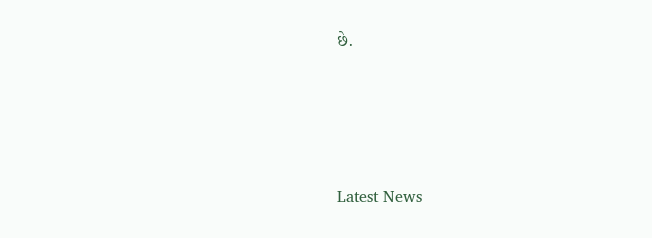છે.






Latest News